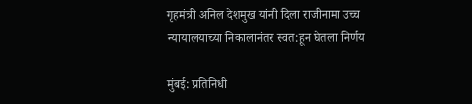गृहमंत्री अनिल देशमुख यांनी दिला राजीनामा उच्च न्यायालयाच्या निकालानंतर स्वत:हून घेतला निर्णय

मुंबई: प्रतिनिधी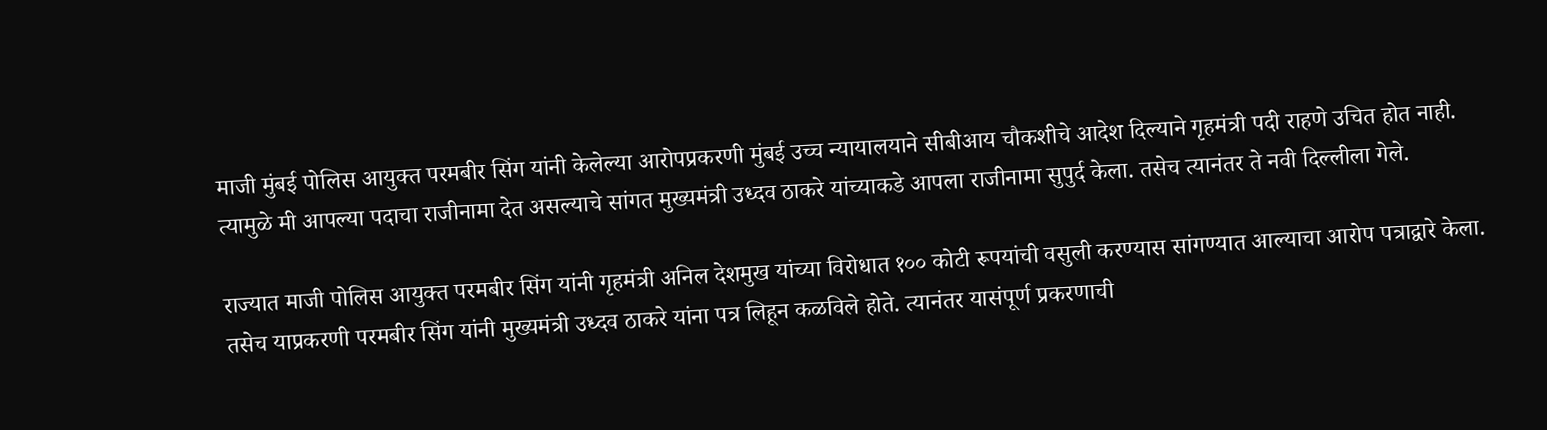माजी मुंबई पोलिस आयुक्त परमबीर सिंग यांनी केलेल्या आरोपप्रकरणी मुंबई उच्च न्यायालयाने सीबीआय चौकशीचे आदेश दिल्याने गृहमंत्री पदी राहणे उचित होत नाही. त्यामुळे मी आपल्या पदाचा राजीनामा देत असल्याचे सांगत मुख्यमंत्री उध्दव ठाकरे यांच्याकडे आपला राजीनामा सुपुर्द केला. तसेच त्यानंतर ते नवी दिल्लीला गेले.

राज्यात माजी पोलिस आयुक्त परमबीर सिंग यांनी गृहमंत्री अनिल देशमुख यांच्या विरोधात १०० कोटी रूपयांची वसुली करण्यास सांगण्यात आल्याचा आरोप पत्राद्वारे केला. तसेच याप्रकरणी परमबीर सिंग यांनी मुख्यमंत्री उध्दव ठाकरे यांना पत्र लिहून कळविले होते. त्यानंतर यासंपूर्ण प्रकरणाची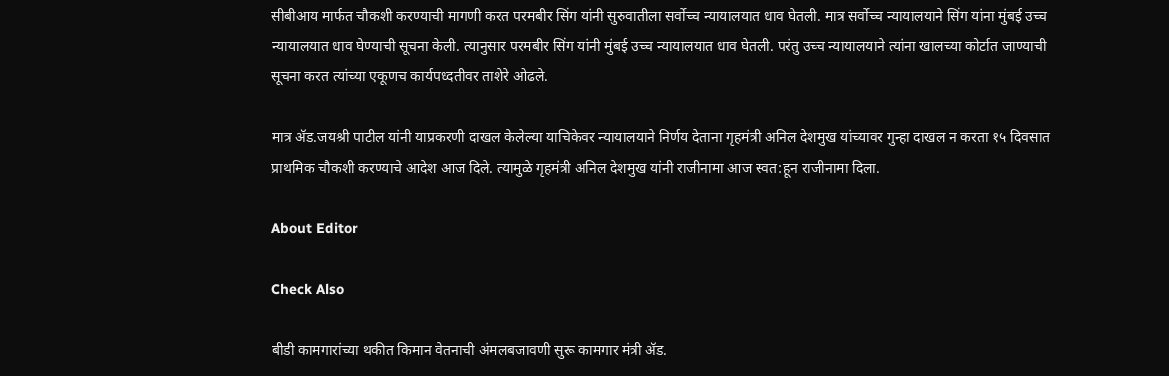सीबीआय मार्फत चौकशी करण्याची मागणी करत परमबीर सिंग यांनी सुरुवातीला सर्वोच्च न्यायालयात धाव घेतली. मात्र सर्वोच्च न्यायालयाने सिंग यांना मुंबई उच्च न्यायालयात धाव घेण्याची सूचना केली. त्यानुसार परमबीर सिंग यांनी मुंबई उच्च न्यायालयात धाव घेतली. परंतु उच्च न्यायालयाने त्यांना खालच्या कोर्टात जाण्याची सूचना करत त्यांच्या एकूणच कार्यपध्दतीवर ताशेरे ओढले.

मात्र ॲड.जयश्री पाटील यांनी याप्रकरणी दाखल केलेल्या याचिकेवर न्यायालयाने निर्णय देताना गृहमंत्री अनिल देशमुख यांच्यावर गुन्हा दाखल न करता १५ दिवसात प्राथमिक चौकशी करण्याचे आदेश आज दिले. त्यामुळे गृहमंत्री अनिल देशमुख यांनी राजीनामा आज स्वत:हून राजीनामा दिला.

About Editor

Check Also

बीडी कामगारांच्या थकीत किमान वेतनाची अंमलबजावणी सुरू कामगार मंत्री ॲड.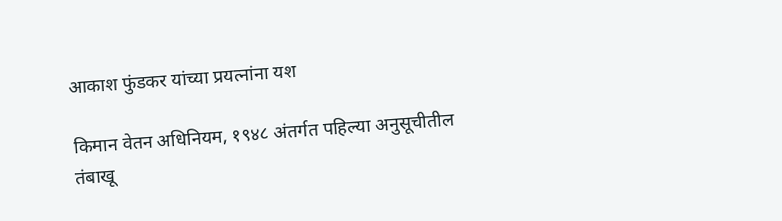आकाश फुंडकर यांच्या प्रयत्नांना यश

किमान वेतन अधिनियम, १९४८ अंतर्गत पहिल्या अनुसूचीतील तंबाखू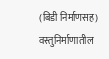(बिडी निर्माणसह) वस्तुनिर्माणातील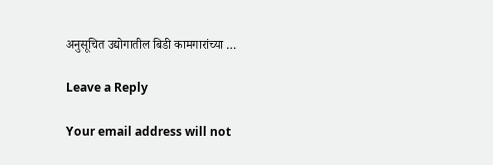अनुसूचित उद्योगातील बिडी कामगारांच्या …

Leave a Reply

Your email address will not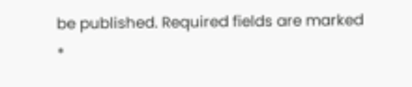be published. Required fields are marked *